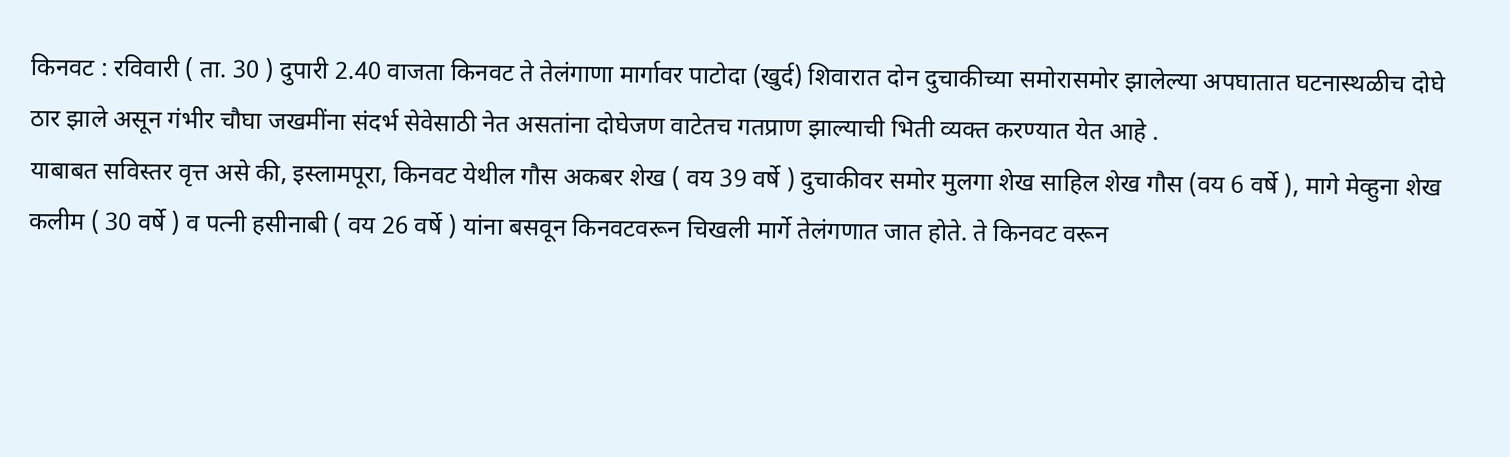किनवट : रविवारी ( ता. 30 ) दुपारी 2.40 वाजता किनवट ते तेलंगाणा मार्गावर पाटोदा (खुर्द) शिवारात दोन दुचाकीच्या समोरासमोर झालेल्या अपघातात घटनास्थळीच दोघे ठार झाले असून गंभीर चौघा जखमींना संदर्भ सेवेसाठी नेत असतांना दोघेजण वाटेतच गतप्राण झाल्याची भिती व्यक्त करण्यात येत आहे .
याबाबत सविस्तर वृत्त असे की, इस्लामपूरा, किनवट येथील गौस अकबर शेख ( वय 39 वर्षे ) दुचाकीवर समोर मुलगा शेख साहिल शेख गौस (वय 6 वर्षे ), मागे मेव्हुना शेख कलीम ( 30 वर्षे ) व पत्नी हसीनाबी ( वय 26 वर्षे ) यांना बसवून किनवटवरून चिखली मार्गे तेलंगणात जात होते. ते किनवट वरून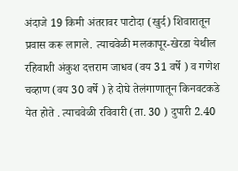अंदाजे 19 किमी अंतरावर पाटोदा (खुर्द) शिवारातून प्रवास करू लागले. त्याचवेळी मलकापूर-खेरडा येथील रहिवाशी अंकुश दत्तराम जाधव (वय 31 वर्षे ) व गणेश चव्हाण (वय 30 वर्षे ) हे दोघे तेलंगाणातून किनवटकडे येत होते . त्याचवेळी रविवारी (ता. 30 ) दुपारी 2.40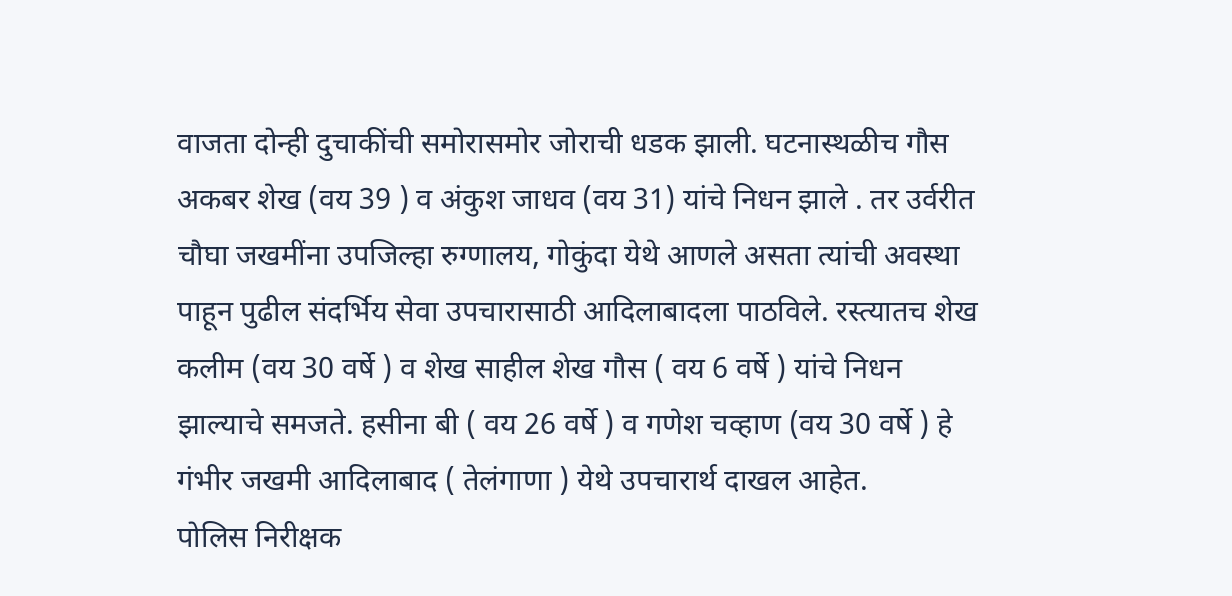वाजता दोन्ही दुचाकींची समोरासमोर जोराची धडक झाली. घटनास्थळीच गौस अकबर शेख (वय 39 ) व अंकुश जाधव (वय 31) यांचे निधन झाले . तर उर्वरीत चौघा जखमींना उपजिल्हा रुग्णालय, गोकुंदा येथे आणले असता त्यांची अवस्था पाहून पुढील संदर्भिय सेवा उपचारासाठी आदिलाबादला पाठविले. रस्त्यातच शेख कलीम (वय 30 वर्षे ) व शेख साहील शेख गौस ( वय 6 वर्षे ) यांचे निधन झाल्याचे समजते. हसीना बी ( वय 26 वर्षे ) व गणेश चव्हाण (वय 30 वर्षे ) हे गंभीर जखमी आदिलाबाद ( तेलंगाणा ) येथे उपचारार्थ दाखल आहेत.
पोलिस निरीक्षक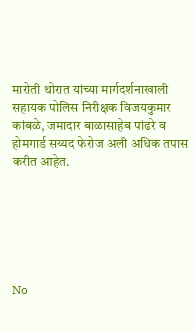मारोती थोरात यांच्या मार्गदर्शनाखाली सहायक पोलिस निरीक्षक विजयकुमार कांबळे, जमादार बाळासाहेब पांढरे व होमगार्ड सय्यद फेरोज अली अधिक तपास करीत आहेत.






No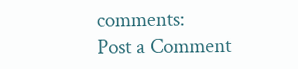comments:
Post a Comment